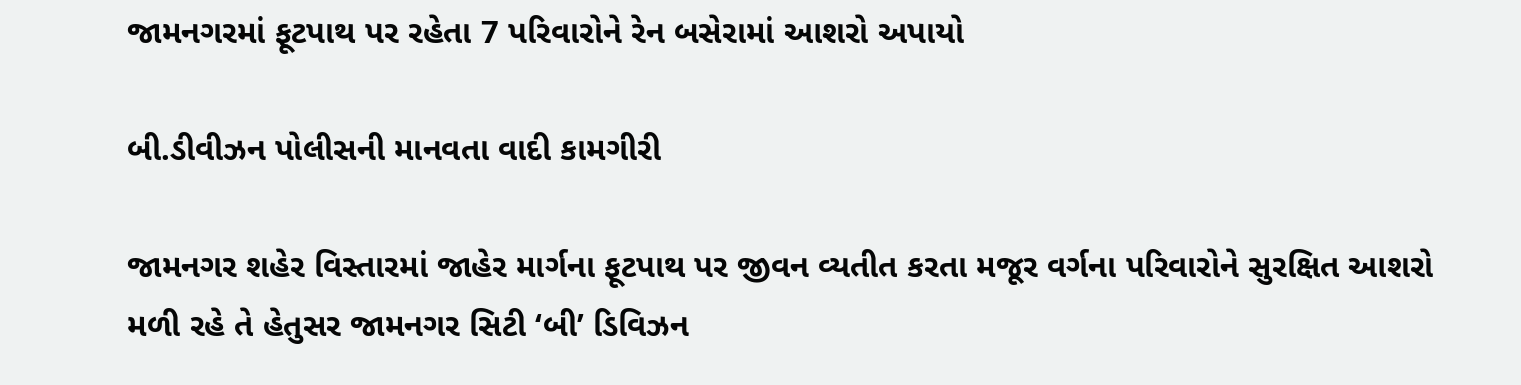જામનગરમાં ફૂટપાથ પર રહેતા 7 પરિવારોને રેન બસેરામાં આશરો અપાયો

બી.ડીવીઝન પોલીસની માનવતા વાદી કામગીરી

જામનગર શહેર વિસ્તારમાં જાહેર માર્ગના ફૂટપાથ પર જીવન વ્યતીત કરતા મજૂર વર્ગના પરિવારોને સુરક્ષિત આશરો મળી રહે તે હેતુસર જામનગર સિટી ‘બી’ ડિવિઝન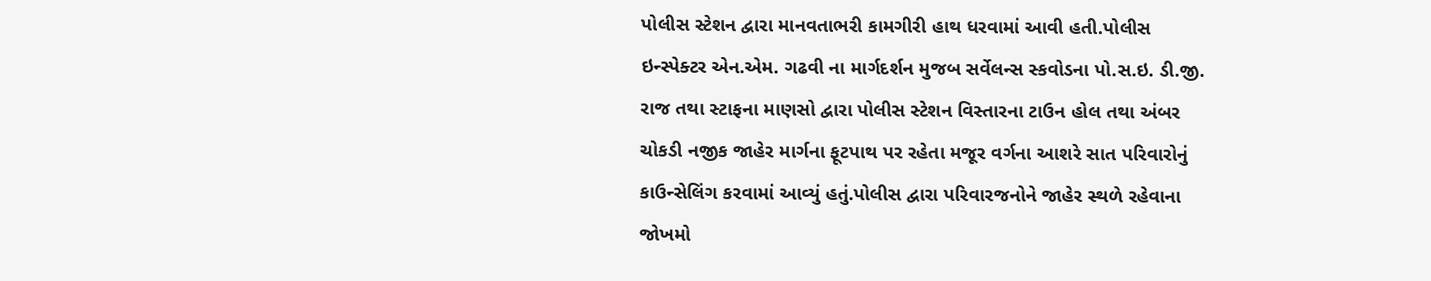પોલીસ સ્ટેશન દ્વારા માનવતાભરી કામગીરી હાથ ધરવામાં આવી હતી.પોલીસ ઇન્સ્પેક્ટર એન.એમ. ગઢવી ના માર્ગદર્શન મુજબ સર્વેલન્સ સ્કવોડના પો.સ.ઇ. ડી.જી. રાજ તથા સ્ટાફના માણસો દ્વારા પોલીસ સ્ટેશન વિસ્તારના ટાઉન હોલ તથા અંબર ચોકડી નજીક જાહેર માર્ગના ફૂટપાથ પર રહેતા મજૂર વર્ગના આશરે સાત પરિવારોનું કાઉન્સેલિંગ કરવામાં આવ્યું હતું.પોલીસ દ્વારા પરિવારજનોને જાહેર સ્થળે રહેવાના જોખમો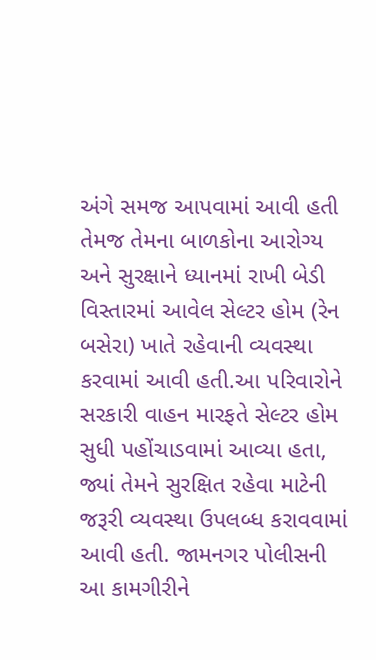અંગે સમજ આપવામાં આવી હતી તેમજ તેમના બાળકોના આરોગ્ય અને સુરક્ષાને ધ્યાનમાં રાખી બેડી વિસ્તારમાં આવેલ સેલ્ટર હોમ (રેન બસેરા) ખાતે રહેવાની વ્યવસ્થા કરવામાં આવી હતી.આ પરિવારોને સરકારી વાહન મારફતે સેલ્ટર હોમ સુધી પહોંચાડવામાં આવ્યા હતા, જ્યાં તેમને સુરક્ષિત રહેવા માટેની જરૂરી વ્યવસ્થા ઉપલબ્ધ કરાવવામાં આવી હતી. જામનગર પોલીસની આ કામગીરીને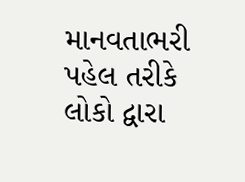માનવતાભરી પહેલ તરીકે લોકો દ્વારા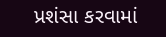પ્રશંસા કરવામાં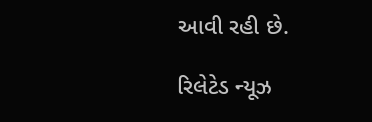આવી રહી છે.

રિલેટેડ ન્યૂઝ